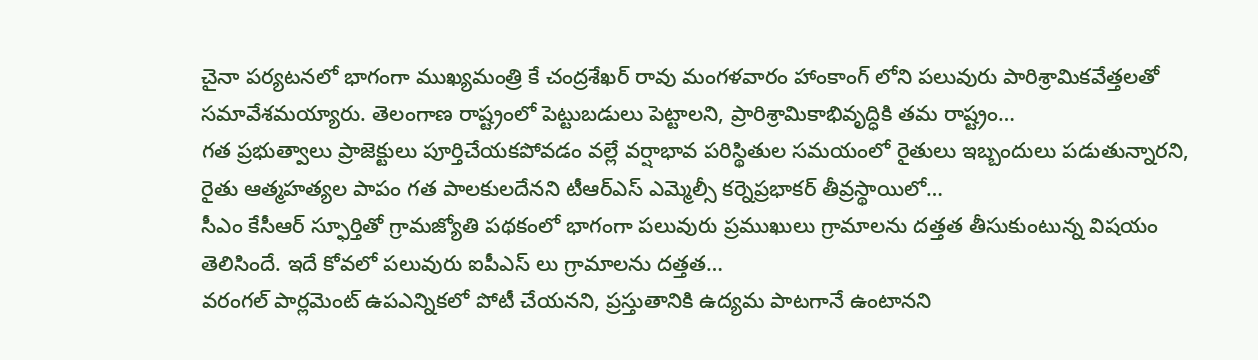చైనా పర్యటనలో భాగంగా ముఖ్యమంత్రి కే చంద్రశేఖర్ రావు మంగళవారం హాంకాంగ్ లోని పలువురు పారిశ్రామికవేత్తలతో సమావేశమయ్యారు. తెలంగాణ రాష్ట్రంలో పెట్టుబడులు పెట్టాలని, ప్రారిశ్రామికాభివృద్ధికి తమ రాష్ట్రం…
గత ప్రభుత్వాలు ప్రాజెక్టులు పూర్తిచేయకపోవడం వల్లే వర్షాభావ పరిస్థితుల సమయంలో రైతులు ఇబ్బందులు పడుతున్నారని, రైతు ఆత్మహత్యల పాపం గత పాలకులదేనని టీఆర్ఎస్ ఎమ్మెల్సీ కర్నెప్రభాకర్ తీవ్రస్థాయిలో…
సీఎం కేసీఆర్ స్ఫూర్తితో గ్రామజ్యోతి పథకంలో భాగంగా పలువురు ప్రముఖులు గ్రామాలను దత్తత తీసుకుంటున్న విషయం తెలిసిందే. ఇదే కోవలో పలువురు ఐపీఎస్ లు గ్రామాలను దత్తత…
వరంగల్ పార్లమెంట్ ఉపఎన్నికలో పోటీ చేయనని, ప్రస్తుతానికి ఉద్యమ పాటగానే ఉంటానని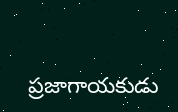ప్రజాగాయకుడు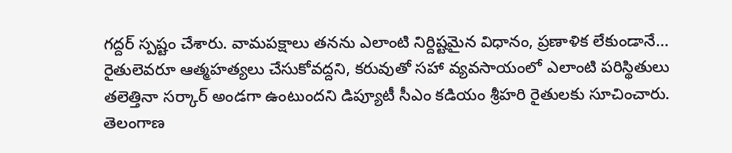గద్దర్ స్పష్టం చేశారు. వామపక్షాలు తనను ఎలాంటి నిర్దిష్టమైన విధానం, ప్రణాళిక లేకుండానే…
రైతులెవరూ ఆత్మహత్యలు చేసుకోవద్దని, కరువుతో సహా వ్యవసాయంలో ఎలాంటి పరిస్థితులు తలెత్తినా సర్కార్ అండగా ఉంటుందని డిప్యూటీ సీఎం కడియం శ్రీహరి రైతులకు సూచించారు. తెలంగాణ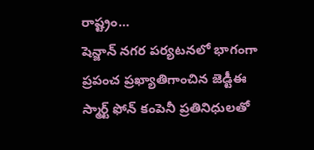రాష్ట్రం…
షెన్జాన్ నగర పర్యటనలో భాగంగా ప్రపంచ ప్రఖ్యాతిగాంచిన జెడ్టీఈ స్మార్ట్ ఫోన్ కంపెనీ ప్రతినిధులతో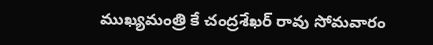ముఖ్యమంత్రి కే చంద్రశేఖర్ రావు సోమవారం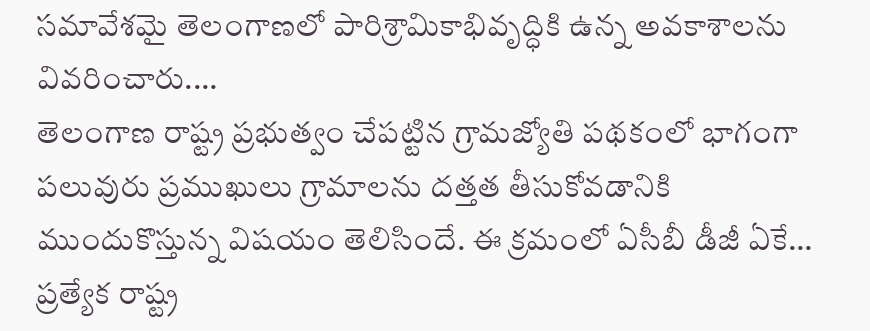సమావేశమై తెలంగాణలో పారిశ్రామికాభివృద్ధికి ఉన్న అవకాశాలను వివరించారు.…
తెలంగాణ రాష్ట్ర ప్రభుత్వం చేపట్టిన గ్రామజ్యోతి పథకంలో భాగంగా పలువురు ప్రముఖులు గ్రామాలను దత్తత తీసుకోవడానికి ముందుకొస్తున్న విషయం తెలిసిందే. ఈ క్రమంలో ఏసీబీ డీజీ ఏకే…
ప్రత్యేక రాష్ట్ర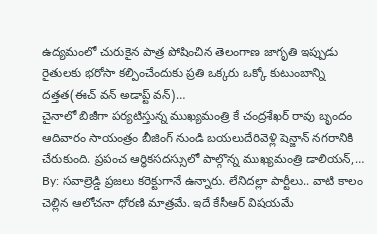ఉద్యమంలో చురుకైన పాత్ర పోషించిన తెలంగాణ జాగృతి ఇప్పుడు రైతులకు భరోసా కల్పించేందుకు ప్రతి ఒక్కరు ఒక్కో కుటుంబాన్ని దత్తత(ఈచ్ వన్ అడాప్ట్ వన్)…
చైనాలో బిజీగా పర్యటిస్తున్న ముఖ్యమంత్రి కే చంద్రశేఖర్ రావు బృందం ఆదివారం సాయంత్రం బీజింగ్ నుండి బయలుదేరివెళ్లి షెన్జాన్ నగరానికి చేరుకుంది. ప్రపంచ ఆర్ధికసదస్సులో పాల్గొన్న ముఖ్యమంత్రి డాలియన్,…
By: సవాల్రెడ్డి ప్రజలు కరెక్టుగానే ఉన్నారు. లేనిదల్లా పార్టీలు.. వాటి కాలం చెల్లిన ఆలోచనా ధోరణి మాత్రమే. ఇదే కేసీఆర్ విషయమే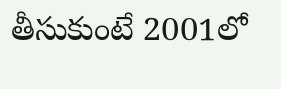తీసుకుంటే 2001లో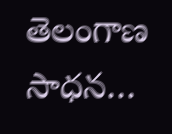తెలంగాణ సాధన…